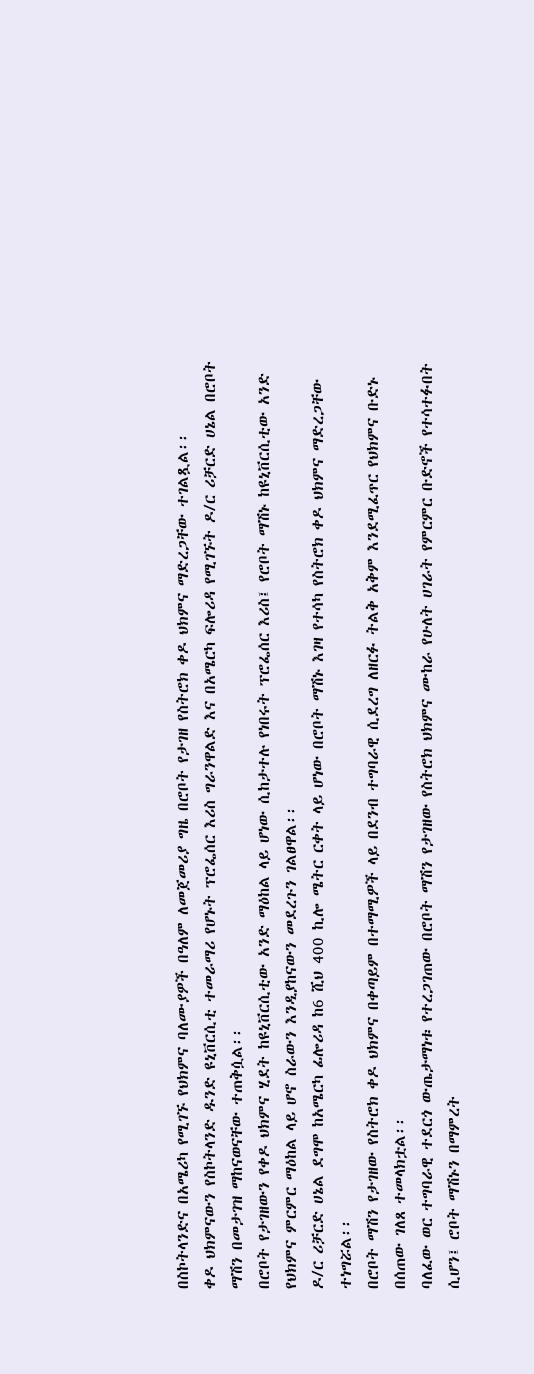በስኮትላንድና በአሜሪካ የሚገኙ የህክምና ባለሙያዎች በዓለም ለመጀመሪያ ግዜ በሮቦት የታገዘ የስትሮክ ቀዶ ህክምና ማድረጋቸው ተገልጿል፡፡
ቀዶ ህክምናውን የስኮትላንድ ዱንድ ዩኒቨርሲቲ ተመራማሪ የሆኑት ፕሮፌሰር እሪስ ግራንዋልድ እና በአሜርካ ፍሎሪዳ የሚገኙት ዶ/ር ሪቻርድ ሀኔል በሮቦት ማሽን በመታገዝ ማከናወናቸው ተጠቅሷል፡፡
በሮቦት የታገዘውን የቀዶ ህክምና ሂደት ከዩኒቨርሲቲው አንድ ማዕከል ላይ ሆነው ሲከታተሉ የነበሩት ፕሮፌሰር እሪስ፤ የሮቦት ማሽኑ ከዩኒቨርሲቲው አንድ የህክምና ምርምር ማዕከል ላይ ሆኖ ስራውን እንዲያከናውን መደረጉን ገልፀዋል፡፡
ዶ/ር ሪቻርድ ሀኔል ደግሞ ከአሜርካ ፊሎሪዳ ከ6 ሺህ 400 ኪሎ ሜትር ርቀት ላይ ሆነው በሮቦት ማሽኑ እገዛ የተሳካ የስትሮክ ቀዶ ህክምና ማድረጋቸው ተነግሯል፡፡
በሮቦት ማሽን የታገዘው የስትሮክ ቀዶ ህክምና በቀጣይም በተማሚዎች ላይ በደንብ ተግባራዊ ሲደረግ ለዘርፉ ትልቅ አቅም እንደሚፈጥር የህክምና ቡድኑ በሰጠው ገለጸ ተመላክቷል፡፡
ባለፈው ወር ተግባራዊ ተደርጎ ውጤታማነቱ የተረጋገጠው በሮቦት ማሽን የታገዘው የስትሮክ ህክምና ሙከራ የሁለት ሀገራት የምርምር ቡድኖች የተሳተፉበት ሲሆን፤ ሮቦት ማሽኑን በማምረት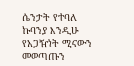ሴንታት የተባለ ኩባንያ እንዲሁ የአጋዥነት ሚናውን መወጣጡን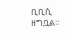ቢቢሲ ዘግቧል።